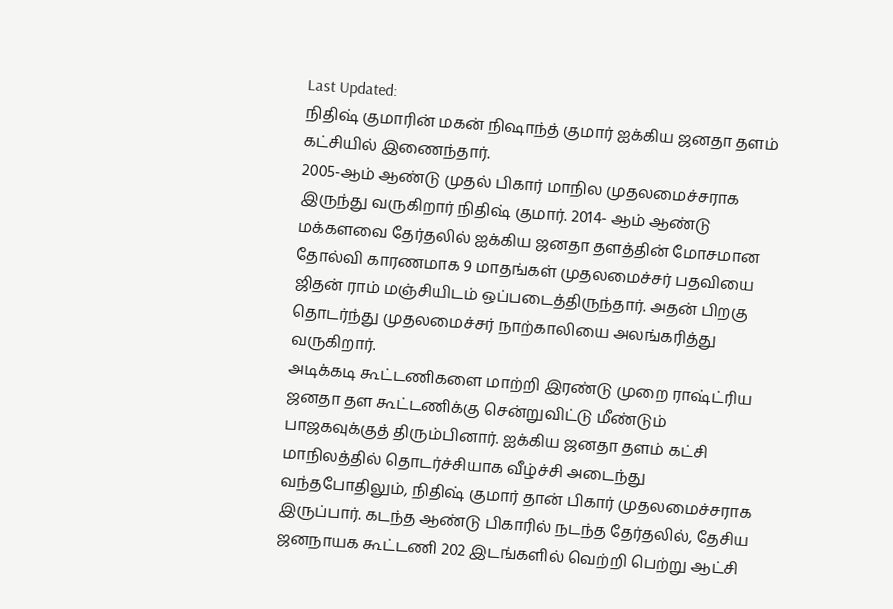Last Updated:
நிதிஷ் குமாரின் மகன் நிஷாந்த் குமார் ஐக்கிய ஜனதா தளம் கட்சியில் இணைந்தார்.
2005-ஆம் ஆண்டு முதல் பிகார் மாநில முதலமைச்சராக இருந்து வருகிறார் நிதிஷ் குமார். 2014- ஆம் ஆண்டு மக்களவை தேர்தலில் ஐக்கிய ஜனதா தளத்தின் மோசமான தோல்வி காரணமாக 9 மாதங்கள் முதலமைச்சர் பதவியை ஜிதன் ராம் மஞ்சியிடம் ஒப்படைத்திருந்தார். அதன் பிறகு தொடர்ந்து முதலமைச்சர் நாற்காலியை அலங்கரித்து வருகிறார்.
அடிக்கடி கூட்டணிகளை மாற்றி இரண்டு முறை ராஷ்ட்ரிய ஜனதா தள கூட்டணிக்கு சென்றுவிட்டு மீண்டும் பாஜகவுக்குத் திரும்பினார். ஐக்கிய ஜனதா தளம் கட்சி மாநிலத்தில் தொடர்ச்சியாக வீழ்ச்சி அடைந்து வந்தபோதிலும், நிதிஷ் குமார் தான் பிகார் முதலமைச்சராக இருப்பார். கடந்த ஆண்டு பிகாரில் நடந்த தேர்தலில், தேசிய ஜனநாயக கூட்டணி 202 இடங்களில் வெற்றி பெற்று ஆட்சி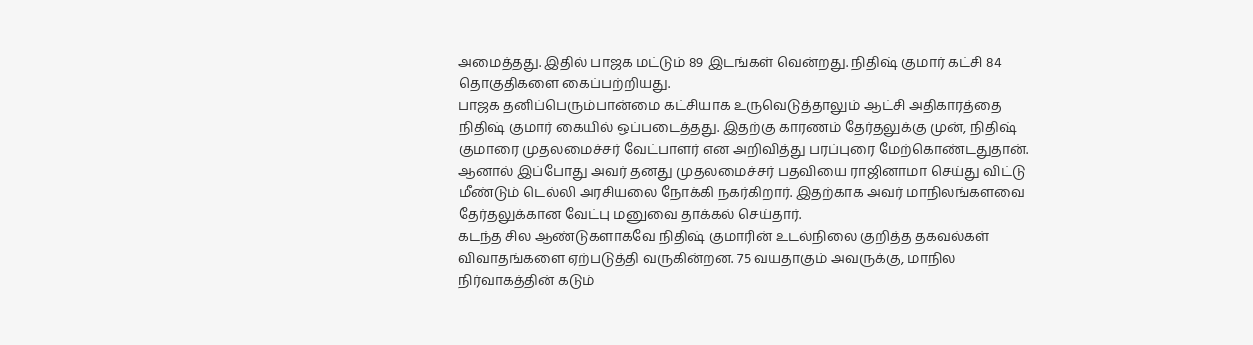அமைத்தது. இதில் பாஜக மட்டும் 89 இடங்கள் வென்றது. நிதிஷ் குமார் கட்சி 84 தொகுதிகளை கைப்பற்றியது.
பாஜக தனிப்பெரும்பான்மை கட்சியாக உருவெடுத்தாலும் ஆட்சி அதிகாரத்தை நிதிஷ் குமார் கையில் ஒப்படைத்தது. இதற்கு காரணம் தேர்தலுக்கு முன், நிதிஷ் குமாரை முதலமைச்சர் வேட்பாளர் என அறிவித்து பரப்புரை மேற்கொண்டதுதான். ஆனால் இப்போது அவர் தனது முதலமைச்சர் பதவியை ராஜினாமா செய்து விட்டு மீண்டும் டெல்லி அரசியலை நோக்கி நகர்கிறார். இதற்காக அவர் மாநிலங்களவை தேர்தலுக்கான வேட்பு மனுவை தாக்கல் செய்தார்.
கடந்த சில ஆண்டுகளாகவே நிதிஷ் குமாரின் உடல்நிலை குறித்த தகவல்கள் விவாதங்களை ஏற்படுத்தி வருகின்றன. 75 வயதாகும் அவருக்கு, மாநில நிர்வாகத்தின் கடும்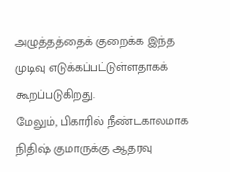அழுத்தத்தைக் குறைக்க இந்த முடிவு எடுக்கப்பட்டுள்ளதாகக் கூறப்படுகிறது.
மேலும், பிகாரில் நீண்டகாலமாக நிதிஷ் குமாருக்கு ஆதரவு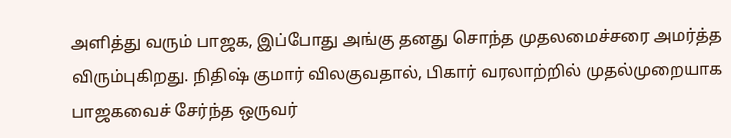அளித்து வரும் பாஜக, இப்போது அங்கு தனது சொந்த முதலமைச்சரை அமர்த்த விரும்புகிறது. நிதிஷ் குமார் விலகுவதால், பிகார் வரலாற்றில் முதல்முறையாக பாஜகவைச் சேர்ந்த ஒருவர்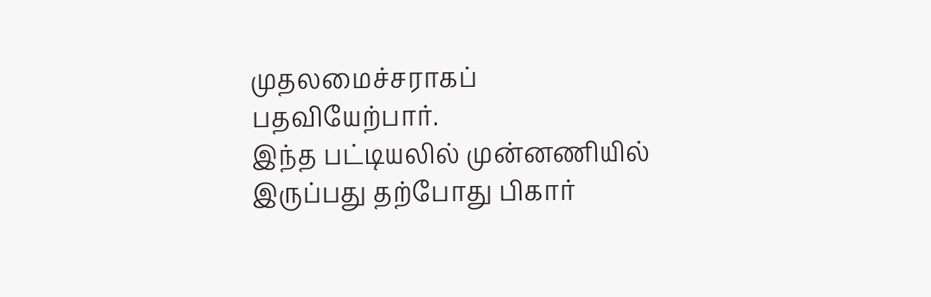முதலமைச்சராகப் பதவியேற்பார்.
இந்த பட்டியலில் முன்னணியில் இருப்பது தற்போது பிகார்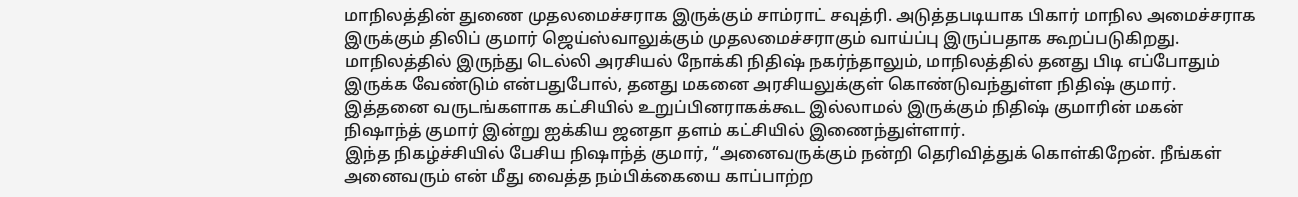மாநிலத்தின் துணை முதலமைச்சராக இருக்கும் சாம்ராட் சவுத்ரி. அடுத்தபடியாக பிகார் மாநில அமைச்சராக இருக்கும் திலிப் குமார் ஜெய்ஸ்வாலுக்கும் முதலமைச்சராகும் வாய்ப்பு இருப்பதாக கூறப்படுகிறது.
மாநிலத்தில் இருந்து டெல்லி அரசியல் நோக்கி நிதிஷ் நகர்ந்தாலும், மாநிலத்தில் தனது பிடி எப்போதும் இருக்க வேண்டும் என்பதுபோல், தனது மகனை அரசியலுக்குள் கொண்டுவந்துள்ள நிதிஷ் குமார். இத்தனை வருடங்களாக கட்சியில் உறுப்பினராகக்கூட இல்லாமல் இருக்கும் நிதிஷ் குமாரின் மகன் நிஷாந்த் குமார் இன்று ஐக்கிய ஜனதா தளம் கட்சியில் இணைந்துள்ளார்.
இந்த நிகழ்ச்சியில் பேசிய நிஷாந்த் குமார், “அனைவருக்கும் நன்றி தெரிவித்துக் கொள்கிறேன். நீங்கள் அனைவரும் என் மீது வைத்த நம்பிக்கையை காப்பாற்ற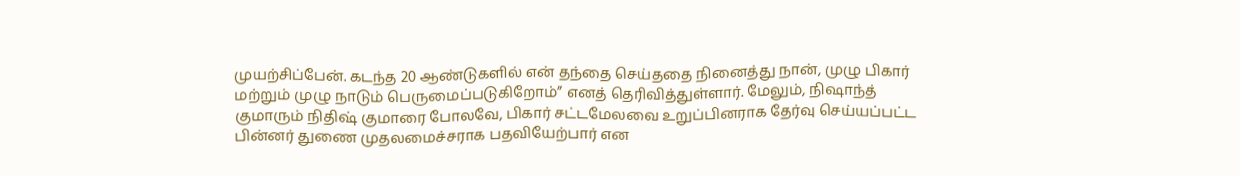முயற்சிப்பேன். கடந்த 20 ஆண்டுகளில் என் தந்தை செய்ததை நினைத்து நான், முழு பிகார் மற்றும் முழு நாடும் பெருமைப்படுகிறோம்” எனத் தெரிவித்துள்ளார். மேலும், நிஷாந்த் குமாரும் நிதிஷ் குமாரை போலவே, பிகார் சட்டமேலவை உறுப்பினராக தேர்வு செய்யப்பட்ட பின்னர் துணை முதலமைச்சராக பதவியேற்பார் என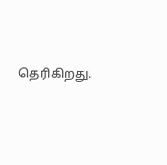தெரிகிறது.